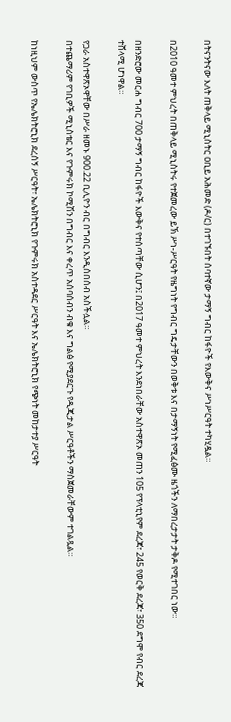በትናንትናው እለት ጠቅላይ ሚኒስትር ዐቢይ አሕመድ (ዶ/ር) በተገኙበት ሰባተኛው ታማኝ ግብር ከፋዮች የእውቅና ሥነሥርዓት ተካሂዷል።

በ2010 ዓመተ ምህረት በጠቅላይ ሚኒስትሩ የተጀመረው ይኽ ሥነ-ሥርዓት የዜግነት የግብር ግዴታቸውን በወቅቱ እና በታማኝነት የሚፈፅሙ ዜጎችን ለማበረታታት ታቅዶ የሚተገበር ነው።

በዘንድሮው መርሐ ግብር 700 ታማኝ ግብር ከፋዮች እውቅና የተሰጣቸው ሲሆን፤ በ2017 ዓመተ ምህረት እንደነበራቸው አስተዋጽኦ መጠን 105 የፕላቲኒየም ደረጃ፣ 245 የወርቅ ደረጃ፣ 350 ደግሞ የብር ደረጃ ተሸላሚ ሆነዋል።

የጋራ አስተዋጽኦዋቸው በሥራ ዘመኑ 900.22 ቢሊዮን ብር በግብር እንዲሰበሰብ አስችሏል።
በተጨማሪም የገቢዎች ሚኒስቴር እና የጉምሩክ ኮሚሽን በግብር እና ቀረጥ አሰባሰብን ብቁ እና ግልፅ የሚያደርጉ የዲጂታል ሥርዓቶችን ማስጀመራቸውም ተገልጿል።

ከነዚህም ውስጥ የኤሌክትሮኒክ ደረሰኝ ሥርዓት፣ ኤሌክትሮኒክ የጉምሩክ አስተዳደር ሥርዓት እና ኤሌክትሮኒክ የጭነት መከታተያ ሥርዓት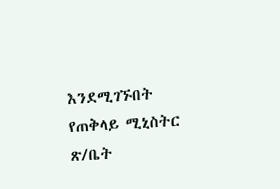እንደሚገኙበት የጠቅላይ ሚኒስትር ጽ/ቤት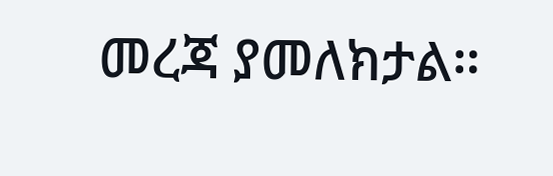መረጃ ያመለክታል።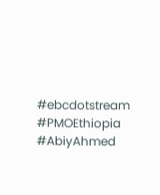#ebcdotstream #PMOEthiopia #AbiyAhmed